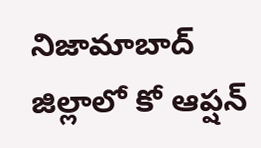నిజామాబాద్ జిల్లాలో కో ఆప్షన్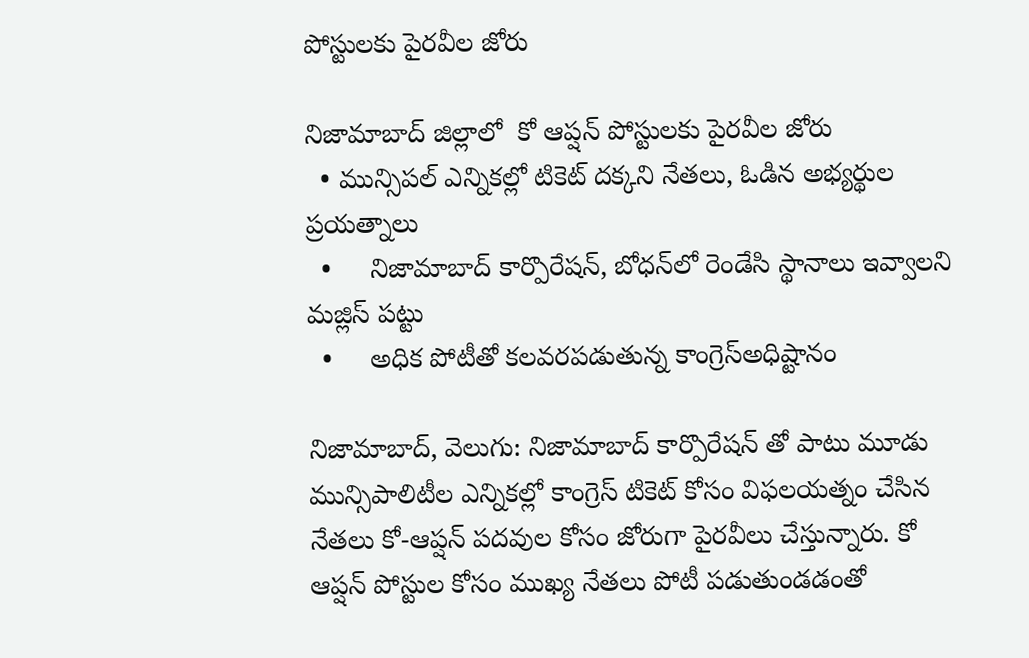పోస్టులకు పైరవీల జోరు

నిజామాబాద్ జిల్లాలో  కో ఆప్షన్ పోస్టులకు పైరవీల జోరు
  • మున్సిపల్ ఎన్నికల్లో టికెట్ దక్కని నేతలు, ఓడిన అభ్యర్థుల ప్రయత్నాలు
  •     నిజామాబాద్ కార్పొరేషన్, బోధన్‌‌‌‌లో రెండేసి స్థానాలు ఇవ్వాలని మజ్లిస్ పట్టు
  •     అధిక పోటీతో కలవరపడుతున్న కాంగ్రెస్అధిష్టానం

నిజామాబాద్, వెలుగు: నిజామాబాద్ కార్పొరేషన్ తో పాటు మూడు మున్సిపాలిటీల ఎన్నికల్లో కాంగ్రెస్ టికెట్ కోసం విఫలయత్నం చేసిన నేతలు కో-ఆప్షన్ పదవుల కోసం జోరుగా పైరవీలు చేస్తున్నారు. కో ఆప్షన్ పోస్టుల కోసం ముఖ్య నేతలు పోటీ పడుతుండడంతో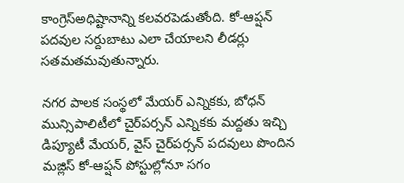కాంగ్రెస్అధిష్టానాన్ని కలవరపెడుతోంది. కో-ఆప్షన్ పదవుల సర్దుబాటు ఎలా చేయాలని లీడర్లు సతమతమవుతున్నారు.

నగర పాలక సంస్థలో మేయర్ ఎన్నికకు, బోధన్ మున్సిపాలిటీలో చైర్‌‌‌‌పర్సన్ ఎన్నికకు మద్దతు ఇచ్చి డిప్యూటీ మేయర్, వైస్ చైర్‌‌‌‌పర్సన్ పదవులు పొందిన మజ్లిస్ కో-ఆప్షన్ పోస్టుల్లోనూ సగం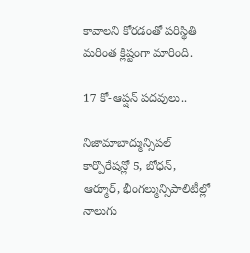కావాలని కోరడంతో పరిస్థితి మరింత క్లిష్టంగా మారింది.

17 కో-ఆప్షన్ పదవులు..

నిజామాబాద్మున్సిపల్ కార్పొరేషన్లో 5, బోధన్, ఆర్మూర్, భీంగల్మున్సిపాలిటీల్లో నాలుగు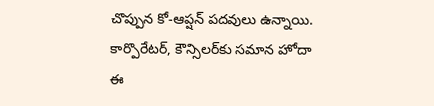చొప్పున కో-ఆప్షన్ పదవులు ఉన్నాయి. కార్పొరేటర్, కౌన్సిలర్‌‌‌‌కు సమాన హోదా ఈ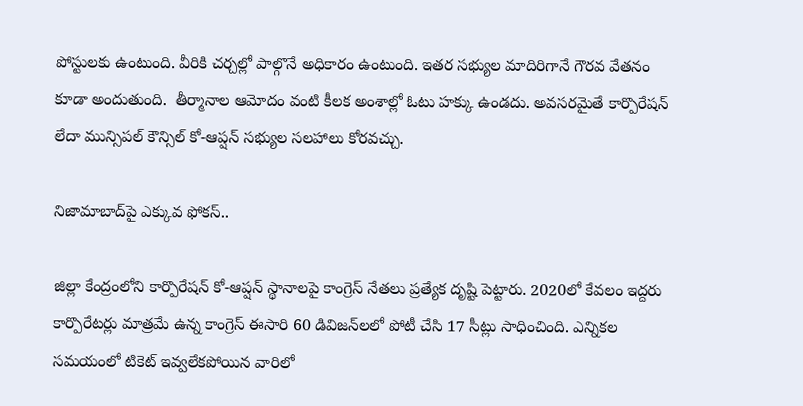పోస్టులకు ఉంటుంది. వీరికి చర్చల్లో పాల్గొనే అధికారం ఉంటుంది. ఇతర సభ్యుల మాదిరిగానే గౌరవ వేతనం కూడా అందుతుంది.  తీర్మానాల ఆమోదం వంటి కీలక అంశాల్లో ఓటు హక్కు ఉండదు. అవసరమైతే కార్పొరేషన్ లేదా మున్సిపల్ కౌన్సిల్ కో-ఆప్షన్ సభ్యుల సలహాలు కోరవచ్చు.

నిజామాబాద్‌‌‌‌పై ఎక్కువ ఫోకస్..

జిల్లా కేంద్రంలోని కార్పొరేషన్ కో-ఆప్షన్ స్థానాలపై కాంగ్రెస్ నేతలు ప్రత్యేక దృష్టి పెట్టారు. 2020లో కేవలం ఇద్దరు కార్పొరేటర్లు మాత్రమే ఉన్న కాంగ్రెస్ ఈసారి 60 డివిజన్‌‌‌‌లలో పోటీ చేసి 17 సీట్లు సాధించింది. ఎన్నికల సమయంలో టికెట్ ఇవ్వలేకపోయిన వారిలో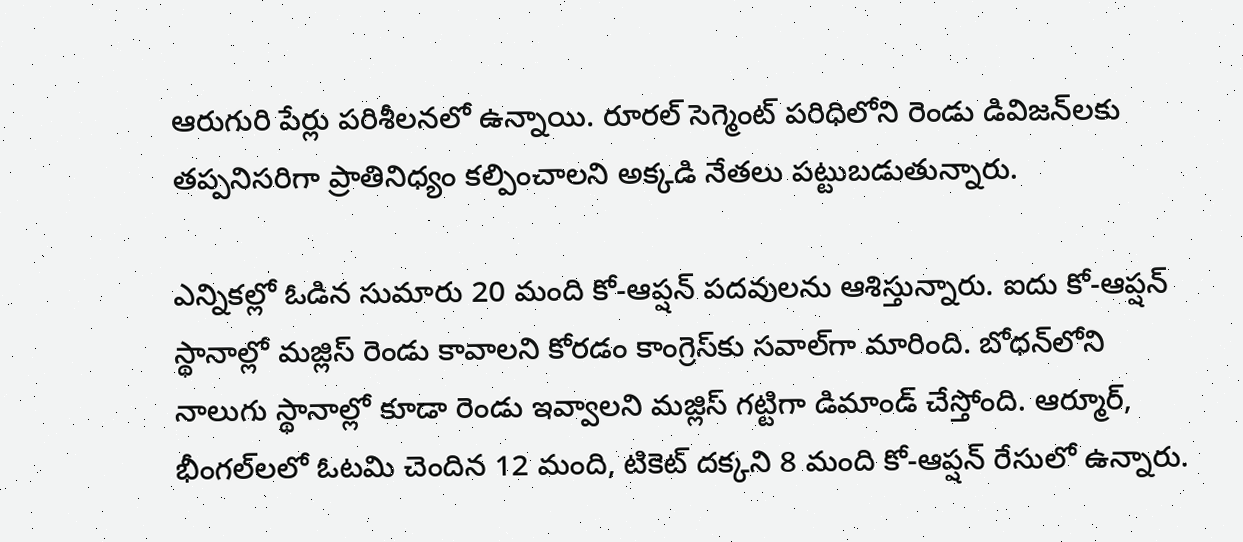ఆరుగురి పేర్లు పరిశీలనలో ఉన్నాయి. రూరల్ సెగ్మెంట్ పరిధిలోని రెండు డివిజన్‌‌‌‌లకు తప్పనిసరిగా ప్రాతినిధ్యం కల్పించాలని అక్కడి నేతలు పట్టుబడుతున్నారు.

ఎన్నికల్లో ఓడిన సుమారు 20 మంది కో-ఆప్షన్ పదవులను ఆశిస్తున్నారు. ఐదు కో-ఆప్షన్ స్థానాల్లో మజ్లిస్ రెండు కావాలని కోరడం కాంగ్రెస్‌‌‌‌కు సవాల్‌‌‌‌గా మారింది. బోధన్‌‌‌‌లోని నాలుగు స్థానాల్లో కూడా రెండు ఇవ్వాలని మజ్లిస్ గట్టిగా డిమాండ్ చేస్తోంది. ఆర్మూర్, భీంగల్‌‌‌‌లలో ఓటమి చెందిన 12 మంది, టికెట్ దక్కని 8 మంది కో-ఆప్షన్ రేసులో ఉన్నారు.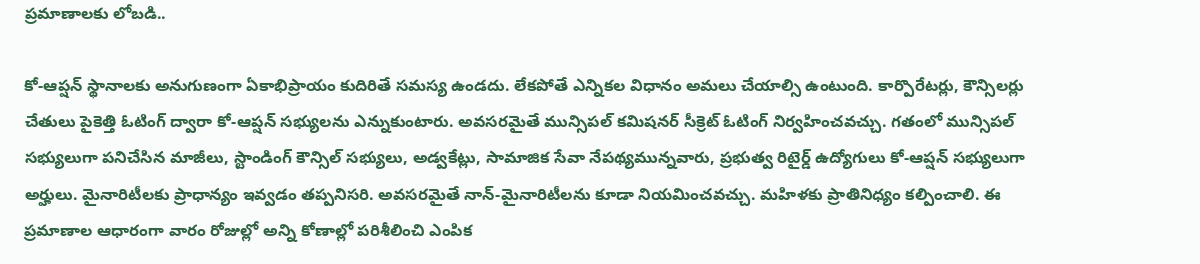ప్రమాణాలకు లోబడి..

కో-ఆప్షన్ స్థానాలకు అనుగుణంగా ఏకాభిప్రాయం కుదిరితే సమస్య ఉండదు. లేకపోతే ఎన్నికల విధానం అమలు చేయాల్సి ఉంటుంది. కార్పొరేటర్లు, కౌన్సిలర్లు చేతులు పైకెత్తి ఓటింగ్ ద్వారా కో-ఆప్షన్ సభ్యులను ఎన్నుకుంటారు. అవసరమైతే మున్సిపల్ కమిషనర్ సీక్రెట్ ఓటింగ్ నిర్వహించవచ్చు. గతంలో మున్సిపల్ సభ్యులుగా పనిచేసిన మాజీలు, స్టాండింగ్ కౌన్సిల్ సభ్యులు, అడ్వకేట్లు, సామాజిక సేవా నేపథ్యమున్నవారు, ప్రభుత్వ రిటైర్డ్ ఉద్యోగులు కో-ఆప్షన్ సభ్యులుగా అర్హులు. మైనారిటీలకు ప్రాధాన్యం ఇవ్వడం తప్పనిసరి. అవసరమైతే నాన్-మైనారిటీలను కూడా నియమించవచ్చు. మహిళకు ప్రాతినిధ్యం కల్పించాలి. ఈ ప్రమాణాల ఆధారంగా వారం రోజుల్లో అన్ని కోణాల్లో పరిశీలించి ఎంపిక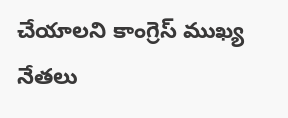చేయాలని కాంగ్రెస్ ముఖ్య నేతలు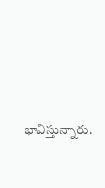భావిస్తున్నారు.